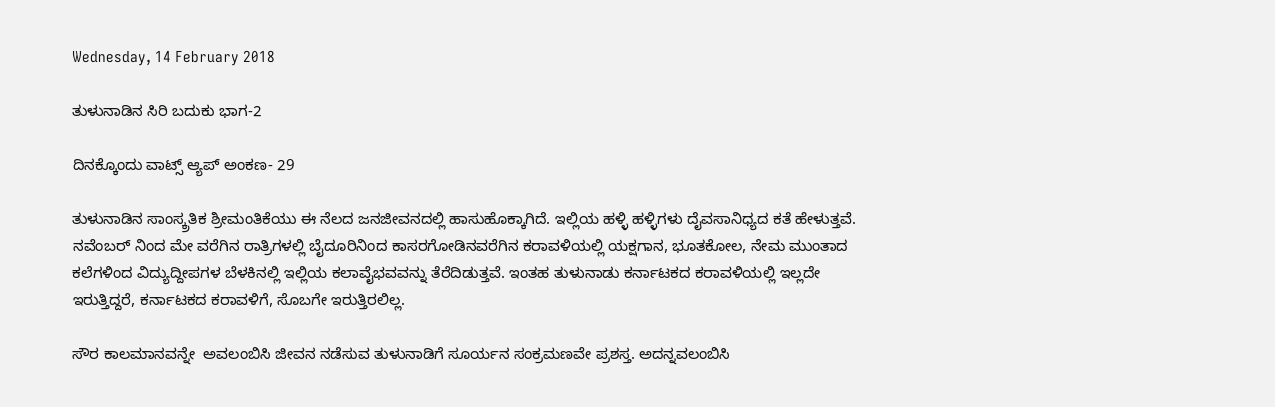Wednesday, 14 February 2018

ತುಳುನಾಡಿನ ಸಿರಿ ಬದುಕು ಭಾಗ-2

ದಿನಕ್ಕೊಂದು ವಾಟ್ಸ್ ಆ್ಯಪ್ ಅಂಕಣ- 29

ತುಳುನಾಡಿನ ಸಾಂಸ್ಕ್ರತಿಕ ಶ್ರೀಮಂತಿಕೆಯು ಈ ನೆಲದ ಜನಜೀವನದಲ್ಲಿ ಹಾಸುಹೊಕ್ಕಾಗಿದೆ. ಇಲ್ಲಿಯ ಹಳ್ಳಿ ಹಳ್ಳಿಗಳು ದೈವಸಾನಿಧ್ಯದ ಕತೆ ಹೇಳುತ್ತವೆ. ನವೆಂಬರ್ ನಿಂದ ಮೇ ವರೆಗಿನ ರಾತ್ರಿಗಳಲ್ಲಿ ಬೈದೂರಿನಿಂದ ಕಾಸರಗೋಡಿನವರೆಗಿನ ಕರಾವಳಿಯಲ್ಲಿ ಯಕ್ಷಗಾನ, ಭೂತಕೋಲ, ನೇಮ ಮುಂತಾದ ಕಲೆಗಳಿಂದ ವಿದ್ಯುದ್ದೀಪಗಳ ಬೆಳಕಿನಲ್ಲಿ ಇಲ್ಲಿಯ ಕಲಾವೈಭವವನ್ನು ತೆರೆದಿಡುತ್ತವೆ. ಇಂತಹ ತುಳುನಾಡು ಕರ್ನಾಟಕದ ಕರಾವಳಿಯಲ್ಲಿ ಇಲ್ಲದೇ ಇರುತ್ತಿದ್ದರೆ, ಕರ್ನಾಟಕದ ಕರಾವಳಿಗೆ, ಸೊಬಗೇ ಇರುತ್ತಿರಲಿಲ್ಲ.

ಸೌರ ಕಾಲಮಾನವನ್ನೇ  ಅವಲಂಬಿಸಿ ಜೀವನ ನಡೆಸುವ ತುಳುನಾಡಿಗೆ ಸೂರ್ಯನ ಸಂಕ್ರಮಣವೇ ಪ್ರಶಸ್ತ. ಅದನ್ನವಲಂಬಿಸಿ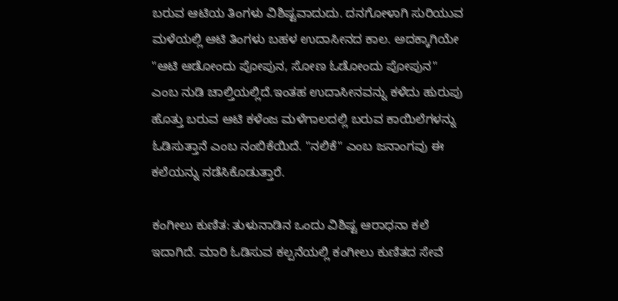ಬರುವ ಆಟಿಯ ತಿಂಗಳು ವಿಶಿಷ್ಟವಾದುದು. ದನಗೋಳಾಗಿ ಸುರಿಯುವ ಮಳೆಯಲ್ಲಿ ಆಟಿ ತಿಂಗಳು ಬಹಳ ಉದಾಸೀನದ ಕಾಲ. ಅದಕ್ಕಾಗಿಯೇ "ಆಟಿ ಆಡೋಂದು ಪೋಪುನ, ಸೋಣ ಓಡೋಂದು ಪೋಪುನ" ಎಂಬ ನುಡಿ ಚಾಲ್ತಿಯಲ್ಲಿದೆ.ಇಂತಹ ಉದಾಸೀನವನ್ನು ಕಳೆದು ಹುರುಪು ಹೊತ್ತು ಬರುವ ಆಟಿ ಕಳೆಂಜ ಮಳೆಗಾಲದಲ್ಲಿ ಬರುವ ಕಾಯಿಲೆಗಳನ್ನು ಓಡಿಸುತ್ತಾನೆ ಎಂಬ ನಂಬಿಕೆಯಿದೆ. "ನಲಿಕೆ" ಎಂಬ ಜನಾಂಗವು ಈ ಕಲೆಯನ್ನು ನಡೆಸಿಕೊಡುತ್ತಾರೆ.

ಕಂಗೀಲು ಕುಣಿತ: ತುಳುನಾಡಿನ ಒಂದು ವಿಶಿಷ್ಟ ಆರಾಧನಾ ಕಲೆ ಇದಾಗಿದೆ. ಮಾರಿ ಓಡಿಸುವ ಕಲ್ಪನೆಯಲ್ಲಿ ಕಂಗೀಲು ಕುಣಿತದ ಸೇವೆ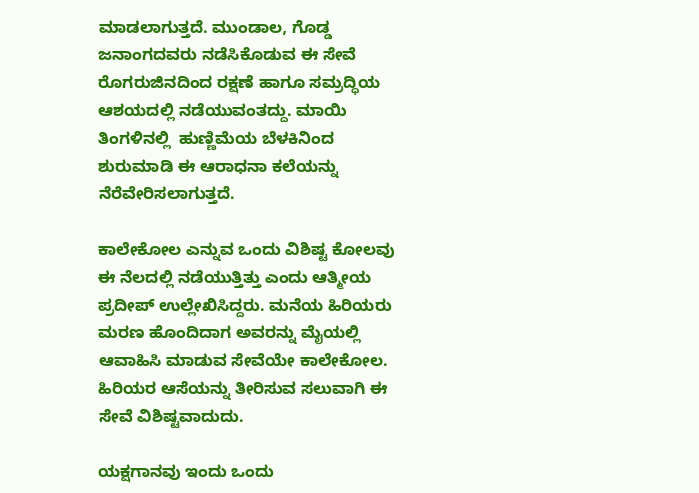ಮಾಡಲಾಗುತ್ತದೆ. ಮುಂಡಾಲ, ಗೊಡ್ಡ ಜನಾಂಗದವರು ನಡೆಸಿಕೊಡುವ ಈ ಸೇವೆ ರೊಗರುಜಿನದಿಂದ ರಕ್ಷಣೆ ಹಾಗೂ ಸಮ್ರದ್ಧಿಯ ಆಶಯದಲ್ಲಿ ನಡೆಯುವಂತದ್ದು. ಮಾಯಿ ತಿಂಗಳಿನಲ್ಲಿ  ಹುಣ್ಣಿಮೆಯ ಬೆಳಕಿನಿಂದ ಶುರುಮಾಡಿ ಈ ಆರಾಧನಾ ಕಲೆಯನ್ನು ನೆರೆವೇರಿಸಲಾಗುತ್ತದೆ.

ಕಾಲೇಕೋಲ ಎನ್ನುವ ಒಂದು ವಿಶಿಷ್ಟ ಕೋಲವು ಈ ನೆಲದಲ್ಲಿ ನಡೆಯುತ್ತಿತ್ತು ಎಂದು ಆತ್ಮೀಯ ಪ್ರದೀಪ್ ಉಲ್ಲೇಖಿಸಿದ್ದರು. ಮನೆಯ ಹಿರಿಯರು ಮರಣ ಹೊಂದಿದಾಗ ಅವರನ್ನು ಮೈಯಲ್ಲಿ ಆವಾಹಿಸಿ ಮಾಡುವ ಸೇವೆಯೇ ಕಾಲೇಕೋಲ.  ಹಿರಿಯರ ಆಸೆಯನ್ನು ತೀರಿಸುವ ಸಲುವಾಗಿ ಈ ಸೇವೆ ವಿಶಿಷ್ಟವಾದುದು.

ಯಕ್ಷಗಾನವು ಇಂದು ಒಂದು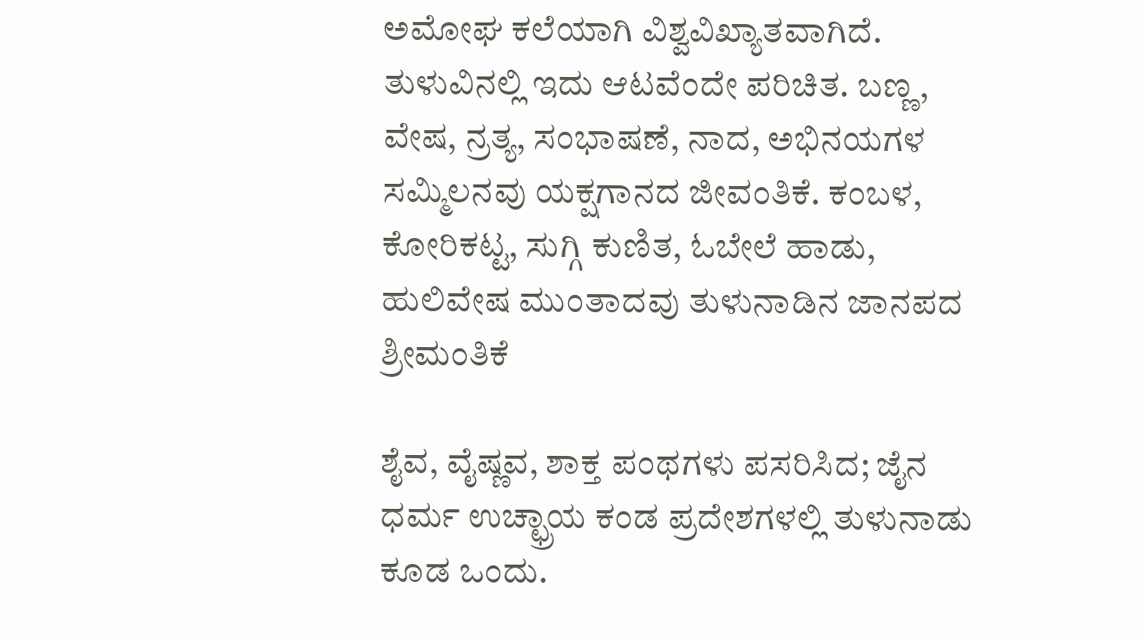ಅಮೋಘ ಕಲೆಯಾಗಿ ವಿಶ್ವವಿಖ್ಯಾತವಾಗಿದೆ. ತುಳುವಿನಲ್ಲಿ ಇದು ಆಟವೆಂದೇ ಪರಿಚಿತ. ಬಣ್ಣ, ವೇಷ, ನ್ರತ್ಯ, ಸಂಭಾಷಣೆ, ನಾದ, ಅಭಿನಯಗಳ ಸಮ್ಮಿಲನವು ಯಕ್ಷಗಾನದ ಜೀವಂತಿಕೆ. ಕಂಬಳ, ಕೋರಿಕಟ್ಟ, ಸುಗ್ಗಿ ಕುಣಿತ, ಓಬೇಲೆ ಹಾಡು, ಹುಲಿವೇಷ ಮುಂತಾದವು ತುಳುನಾಡಿನ ಜಾನಪದ ಶ್ರೀಮಂತಿಕೆ

ಶೈವ, ವೈಷ್ಣವ, ಶಾಕ್ತ ಪಂಥಗಳು ಪಸರಿಸಿದ; ಜೈನ ಧರ್ಮ ಉಚ್ಛ್ರಾಯ ಕಂಡ ಪ್ರದೇಶಗಳಲ್ಲಿ ತುಳುನಾಡು ಕೂಡ ಒಂದು.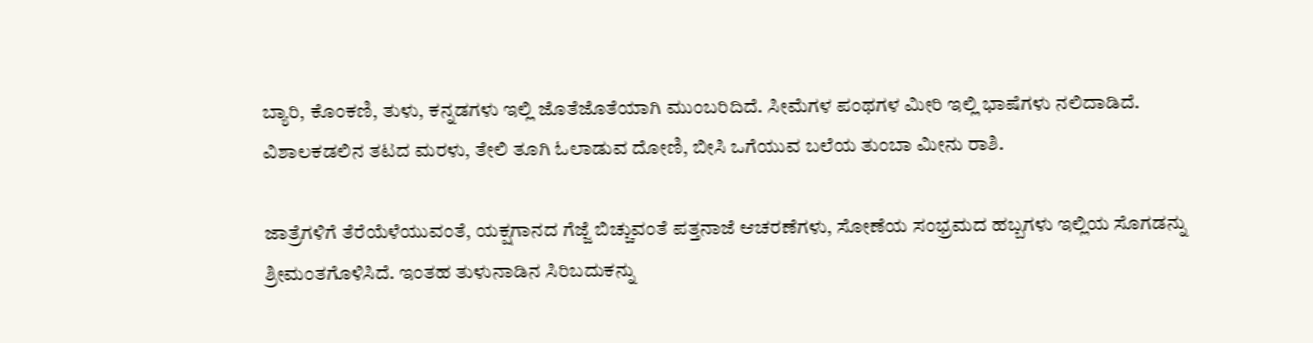ಬ್ಯಾರಿ, ಕೊಂಕಣಿ, ತುಳು, ಕನ್ನಡಗಳು ಇಲ್ಲಿ ಜೊತೆಜೊತೆಯಾಗಿ ಮುಂಬರಿದಿದೆ. ಸೀಮೆಗಳ ಪಂಥಗಳ ಮೀರಿ ಇಲ್ಲಿ ಭಾಷೆಗಳು ನಲಿದಾಡಿದೆ. ವಿಶಾಲಕಡಲಿನ ತಟದ ಮರಳು, ತೇಲಿ ತೂಗಿ ಓಲಾಡುವ ದೋಣಿ, ಬೀಸಿ ಒಗೆಯುವ ಬಲೆಯ ತುಂಬಾ ಮೀನು ರಾಶಿ.

ಜಾತ್ರೆಗಳಿಗೆ ತೆರೆಯೆಳೆಯುವಂತೆ, ಯಕ್ಷಗಾನದ ಗೆಜ್ಜೆ ಬಿಚ್ಚುವಂತೆ ಪತ್ತನಾಜೆ ಆಚರಣೆಗಳು, ಸೋಣೆಯ ಸಂಭ್ರಮದ ಹಬ್ಬಗಳು ಇಲ್ಲಿಯ ಸೊಗಡನ್ನು ಶ್ರೀಮಂತಗೊಳಿಸಿದೆ. ಇಂತಹ ತುಳುನಾಡಿನ ಸಿರಿಬದುಕನ್ನು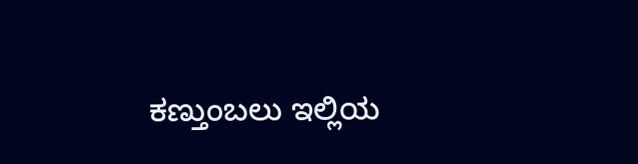ಕಣ್ತುಂಬಲು ಇಲ್ಲಿಯ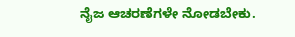ನೈಜ ಆಚರಣೆಗಳೇ ನೋಡಬೇಕು.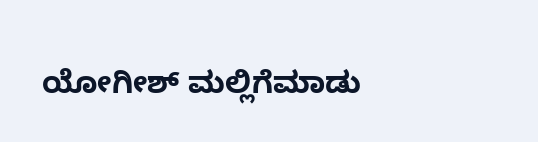ಯೋಗೀಶ್ ಮಲ್ಲಿಗೆಮಾಡು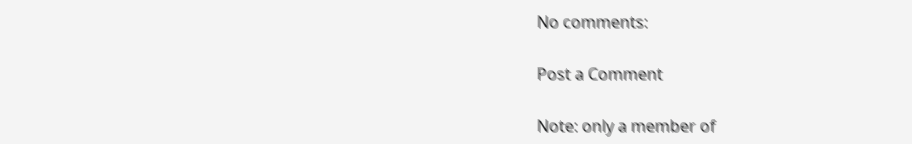No comments:

Post a Comment

Note: only a member of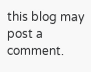this blog may post a comment.